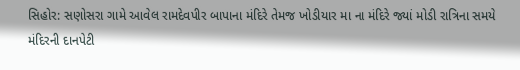સિહોર: સણોસરા ગામે આવેલ રામદેવપીર બાપાના મંદિરે તેમજ ખોડીયાર મા ના મંદિરે જ્યાં મોડી રાત્રિના સમયે મંદિરની દાનપેટી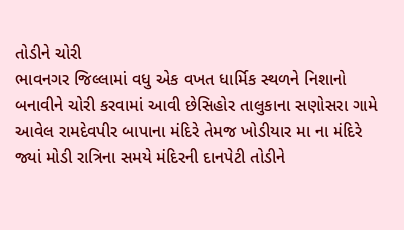તોડીને ચોરી
ભાવનગર જિલ્લામાં વધુ એક વખત ધાર્મિક સ્થળને નિશાનો બનાવીને ચોરી કરવામાં આવી છેસિહોર તાલુકાના સણોસરા ગામે આવેલ રામદેવપીર બાપાના મંદિરે તેમજ ખોડીયાર મા ના મંદિરે જ્યાં મોડી રાત્રિના સમયે મંદિરની દાનપેટી તોડીને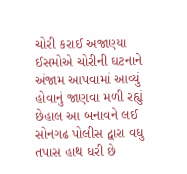ચોરી કરાઈ અજાણ્યા ઈસમોએ ચોરીની ઘટનાને અંજામ આપવામાં આવ્યું હોવાનું જાણવા મળી રહ્યું છેહાલ આ બનાવને લઈ સોનગઢ પોલીસ દ્વારા વધુ તપાસ હાથ ધરી છે